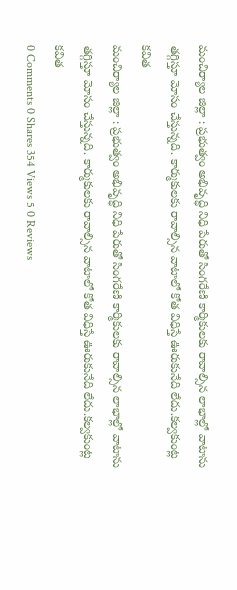మంచిర్యాల జిల్లా : ప్రభుత్వం అభివృద్ధి నిధి పేరుతో సింగరేణి కార్మికులకు రావాల్సిన లాభాల్లో వాటాను తగ్గిస్తూ మోసం చేస్తున్నది. కార్ముకులకు రావాల్సిన వాటాలో కోత విధిస్తే ఊరుకునేది లేదు.కల్వకుంట్ల కవిత
మంచిర్యాల జిల్లా : ప్రభుత్వం అభివృద్ధి నిధి పేరుతో సింగరేణి కార్మికులకు రావాల్సిన లాభాల్లో వాటాను తగ్గిస్తూ మోసం చేస్తున్నది. కార్ముకులకు రావాల్సిన వాటాలో కోత విధిస్తే ఊరుకునేది లేదు.కల్వకుంట్ల కవిత
0 Comments 0 Shares 354 Views 5 0 Reviews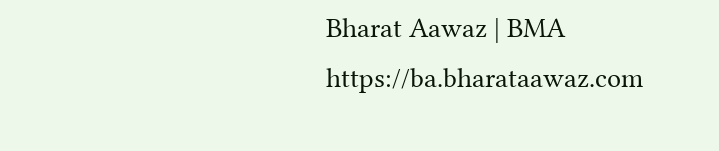Bharat Aawaz | BMA https://ba.bharataawaz.com